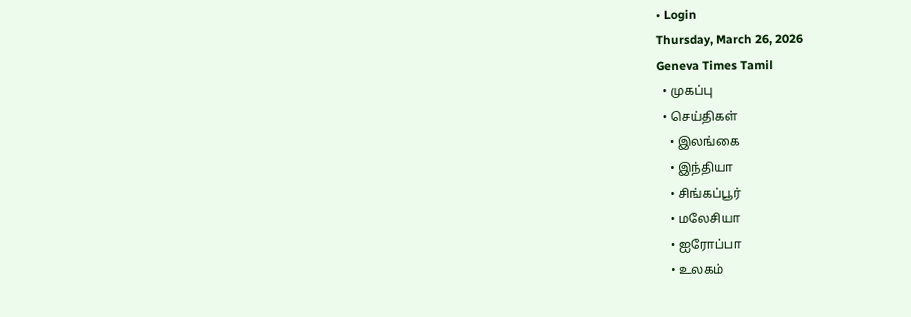• Login
Thursday, March 26, 2026
Geneva Times Tamil
  • முகப்பு
  • செய்திகள்
    • இலங்கை
    • இந்தியா
    • சிங்கப்பூர்
    • மலேசியா
    • ஐரோப்பா
    • உலகம்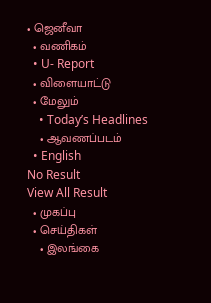• ஜெனீவா
  • வணிகம்
  • U- Report
  • விளையாட்டு
  • மேலும்
    • Today’s Headlines
    • ஆவணப்படம்
  • English
No Result
View All Result
  • முகப்பு
  • செய்திகள்
    • இலங்கை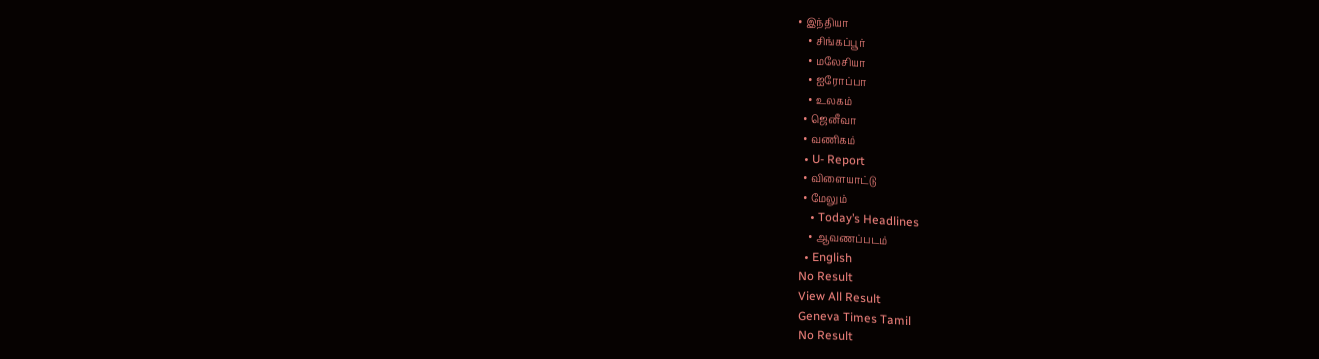• இந்தியா
    • சிங்கப்பூர்
    • மலேசியா
    • ஐரோப்பா
    • உலகம்
  • ஜெனீவா
  • வணிகம்
  • U- Report
  • விளையாட்டு
  • மேலும்
    • Today’s Headlines
    • ஆவணப்படம்
  • English
No Result
View All Result
Geneva Times Tamil
No Result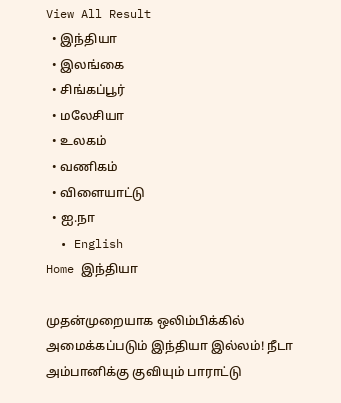View All Result
  • இந்தியா
  • இலங்கை
  • சிங்கப்பூர்
  • மலேசியா
  • உலகம்
  • வணிகம்
  • விளையாட்டு
  • ஐ.நா
  • English
Home இந்தியா

முதன்முறையாக ஒலிம்பிக்கில் அமைக்கப்படும் இந்தியா இல்லம்! நீடா அம்பானிக்கு குவியும் பாராட்டு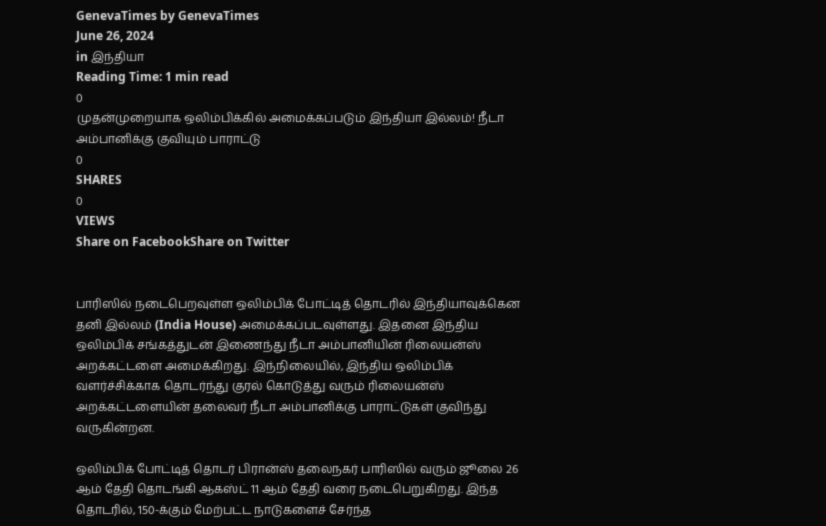GenevaTimes by GenevaTimes
June 26, 2024
in இந்தியா
Reading Time: 1 min read
0
முதன்முறையாக ஒலிம்பிக்கில் அமைக்கப்படும் இந்தியா இல்லம்! நீடா அம்பானிக்கு குவியும் பாராட்டு
0
SHARES
0
VIEWS
Share on FacebookShare on Twitter


பாரிஸில் நடைபெறவுள்ள ஒலிம்பிக் போட்டித் தொடரில் இந்தியாவுக்கென தனி இல்லம் (India House) அமைக்கப்படவுள்ளது. இதனை இந்திய ஒலிம்பிக் சங்கத்துடன் இணைந்து நீடா அம்பானியின் ரிலையன்ஸ் அறக்கட்டளை அமைக்கிறது. இந்நிலையில், இந்திய ஒலிம்பிக் வளர்ச்சிக்காக தொடர்ந்து குரல் கொடுத்து வரும் ரிலையன்ஸ் அறக்கட்டளையின் தலைவர் நீடா அம்பானிக்கு பாராட்டுகள் குவிந்து வருகின்றன.

ஒலிம்பிக் போட்டித் தொடர் பிரான்ஸ் தலைநகர் பாரிஸில் வரும் ஜூலை 26 ஆம் தேதி தொடங்கி ஆகஸ்ட் 11 ஆம் தேதி வரை நடைபெறுகிறது. இந்த தொடரில், 150-க்கும் மேற்பட்ட நாடுகளைச் சேர்ந்த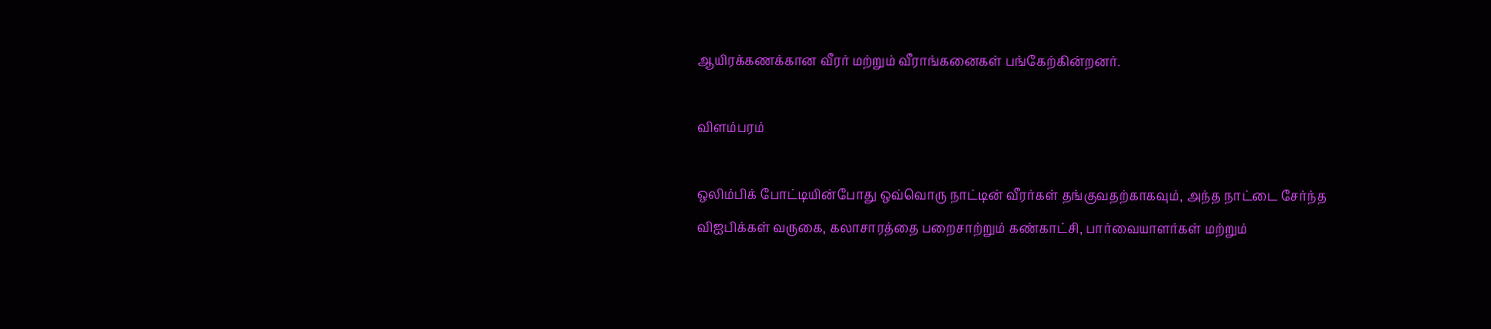ஆயிரக்கணக்கான வீரர் மற்றும் வீராங்கனைகள் பங்கேற்கின்றனர்.

விளம்பரம்

ஒலிம்பிக் போட்டியின்போது ஒவ்வொரு நாட்டின் வீரர்கள் தங்குவதற்காகவும், அந்த நாட்டை சேர்ந்த விஐபிக்கள் வருகை, கலாசாரத்தை பறைசாற்றும் கண்காட்சி, பார்வையாளர்கள் மற்றும்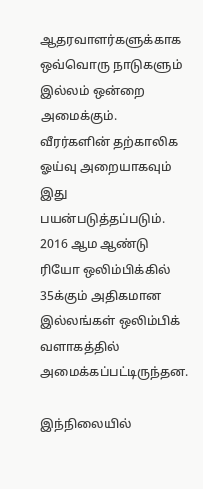ஆதரவாளர்களுக்காக ஒவ்வொரு நாடுகளும் இல்லம் ஒன்றை அமைக்கும். வீரர்களின் தற்காலிக ஓய்வு அறையாகவும் இது பயன்படுத்தப்படும். 2016 ஆம ஆண்டு ரியோ ஒலிம்பிக்கில் 35க்கும் அதிகமான இல்லங்கள் ஒலிம்பிக் வளாகத்தில் அமைக்கப்பட்டிருந்தன.

இந்நிலையில்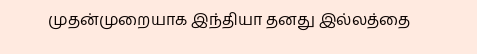முதன்முறையாக இந்தியா தனது இல்லத்தை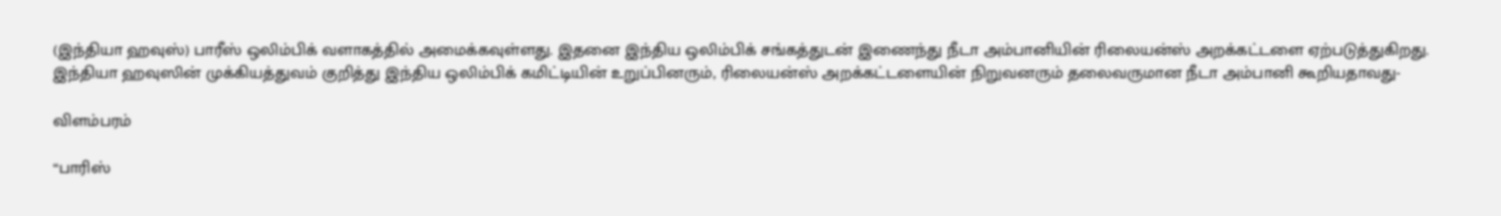(இந்தியா ஹவுஸ்) பாரீஸ் ஒலிம்பிக் வளாகத்தில் அமைக்கவுள்ளது. இதனை இந்திய ஒலிம்பிக் சங்கத்துடன் இணைந்து நீடா அம்பானியின் ரிலையன்ஸ் அறக்கட்டளை ஏற்படுத்துகிறது. இந்தியா ஹவுஸின் முக்கியத்துவம் குறித்து இந்திய ஒலிம்பிக் கமிட்டியின் உறுப்பினரும், ரிலையன்ஸ் அறக்கட்டளையின் நிறுவனரும் தலைவருமான நீடா அம்பானி கூறியதாவது-

விளம்பரம்

“பாரிஸ்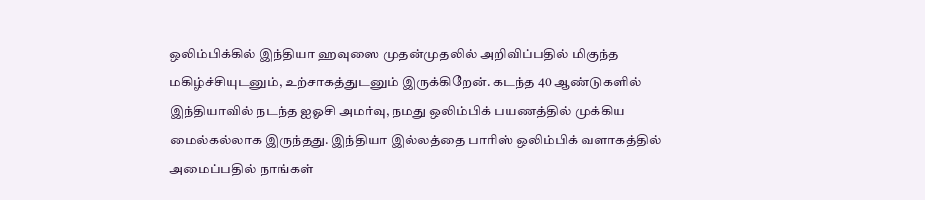ஒலிம்பிக்கில் இந்தியா ஹவுஸை முதன்முதலில் அறிவிப்பதில் மிகுந்த மகிழ்ச்சியுடனும், உற்சாகத்துடனும் இருக்கிறேன். கடந்த 40 ஆண்டுகளில் இந்தியாவில் நடந்த ஐஓசி அமர்வு, நமது ஒலிம்பிக் பயணத்தில் முக்கிய மைல்கல்லாக இருந்தது. இந்தியா இல்லத்தை பாரிஸ் ஒலிம்பிக் வளாகத்தில் அமைப்பதில் நாங்கள்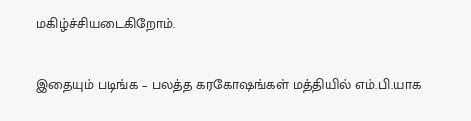மகிழ்ச்சியடைகிறோம்.

இதையும் படிங்க – பலத்த கரகோஷங்கள் மத்தியில் எம்.பி.யாக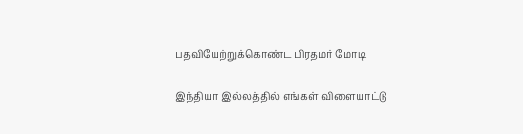பதவியேற்றுக்கொண்ட பிரதமர் மோடி

இந்தியா இல்லத்தில் எங்கள் விளையாட்டு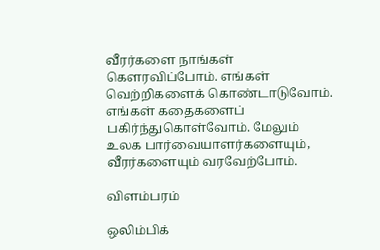வீரர்களை நாங்கள் கௌரவிப்போம். எங்கள் வெற்றிகளைக் கொண்டாடுவோம். எங்கள் கதைகளைப் பகிர்ந்துகொள்வோம். மேலும் உலக பார்வையாளர்களையும், வீரர்களையும் வரவேற்போம்.

விளம்பரம்

ஒலிம்பிக்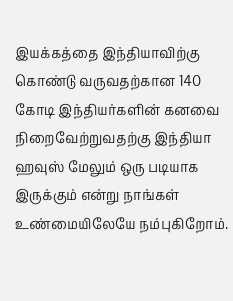இயக்கத்தை இந்தியாவிற்கு கொண்டு வருவதற்கான 140 கோடி இந்தியர்களின் கனவை நிறைவேற்றுவதற்கு இந்தியா ஹவுஸ் மேலும் ஒரு படியாக இருக்கும் என்று நாங்கள் உண்மையிலேயே நம்புகிறோம்.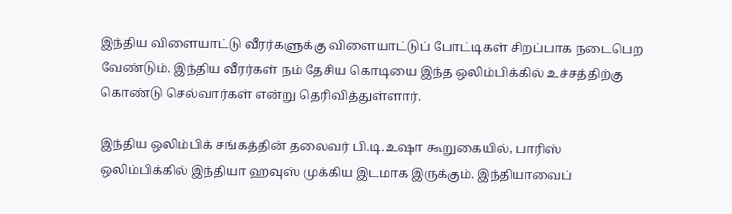இந்திய விளையாட்டு வீரர்களுக்கு விளையாட்டுப் போட்டிகள் சிறப்பாக நடைபெற வேண்டும். இந்திய வீரர்கள் நம் தேசிய கொடியை இந்த ஒலிம்பிக்கில் உச்சத்திற்கு கொண்டு செல்வார்கள் என்று தெரிவித்துள்ளார்.

இந்திய ஒலிம்பிக் சங்கத்தின் தலைவர் பி.டி.உஷா கூறுகையில், பாரிஸ் ஒலிம்பிக்கில் இந்தியா ஹவுஸ் முக்கிய இடமாக இருக்கும். இந்தியாவைப்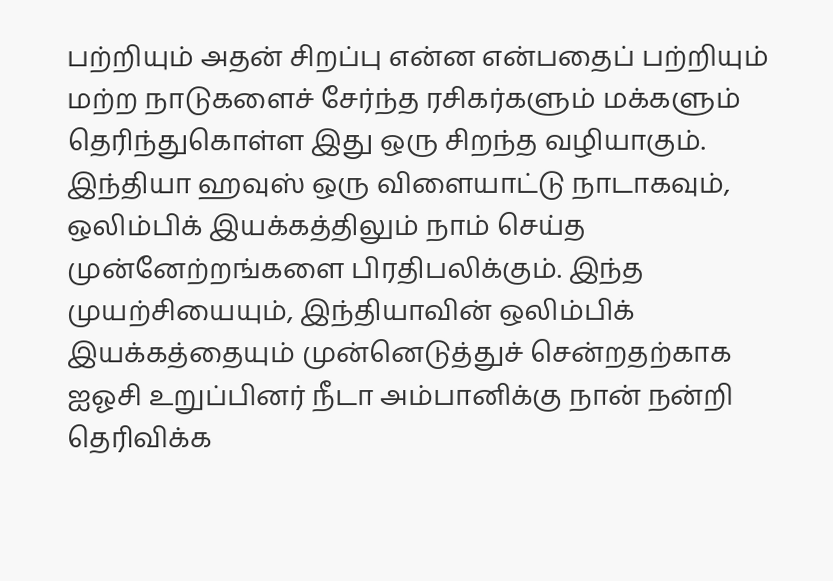பற்றியும் அதன் சிறப்பு என்ன என்பதைப் பற்றியும் மற்ற நாடுகளைச் சேர்ந்த ரசிகர்களும் மக்களும் தெரிந்துகொள்ள இது ஒரு சிறந்த வழியாகும். இந்தியா ஹவுஸ் ஒரு விளையாட்டு நாடாகவும், ஒலிம்பிக் இயக்கத்திலும் நாம் செய்த முன்னேற்றங்களை பிரதிபலிக்கும். இந்த முயற்சியையும், இந்தியாவின் ஒலிம்பிக் இயக்கத்தையும் முன்னெடுத்துச் சென்றதற்காக ஐஓசி உறுப்பினர் நீடா அம்பானிக்கு நான் நன்றி தெரிவிக்க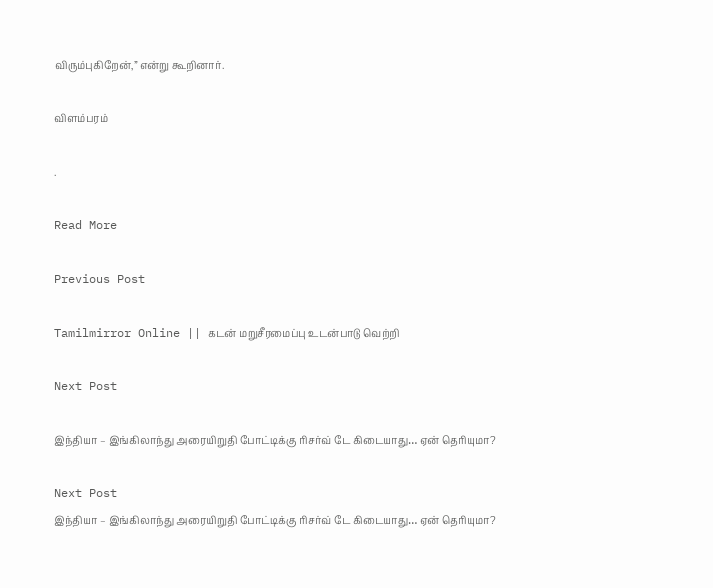விரும்புகிறேன்,” என்று கூறினார்.

விளம்பரம்

.

Read More

Previous Post

Tamilmirror Online || கடன் மறுசீரமைப்பு உடன்பாடு வெற்றி

Next Post

இந்தியா – இங்கிலாந்து அரையிறுதி போட்டிக்கு ரிசர்வ் டே கிடையாது… ஏன் தெரியுமா?

Next Post
இந்தியா – இங்கிலாந்து அரையிறுதி போட்டிக்கு ரிசர்வ் டே கிடையாது… ஏன் தெரியுமா?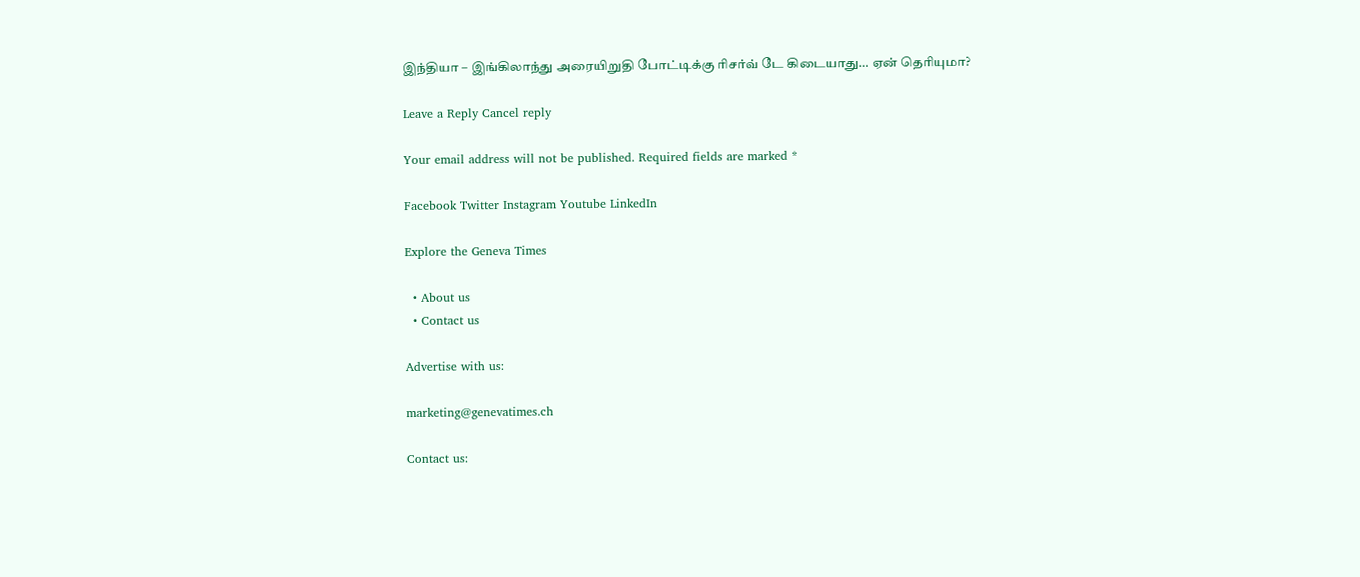இந்தியா – இங்கிலாந்து அரையிறுதி போட்டிக்கு ரிசர்வ் டே கிடையாது… ஏன் தெரியுமா?

Leave a Reply Cancel reply

Your email address will not be published. Required fields are marked *

Facebook Twitter Instagram Youtube LinkedIn

Explore the Geneva Times

  • About us
  • Contact us

Advertise with us:

marketing@genevatimes.ch

Contact us: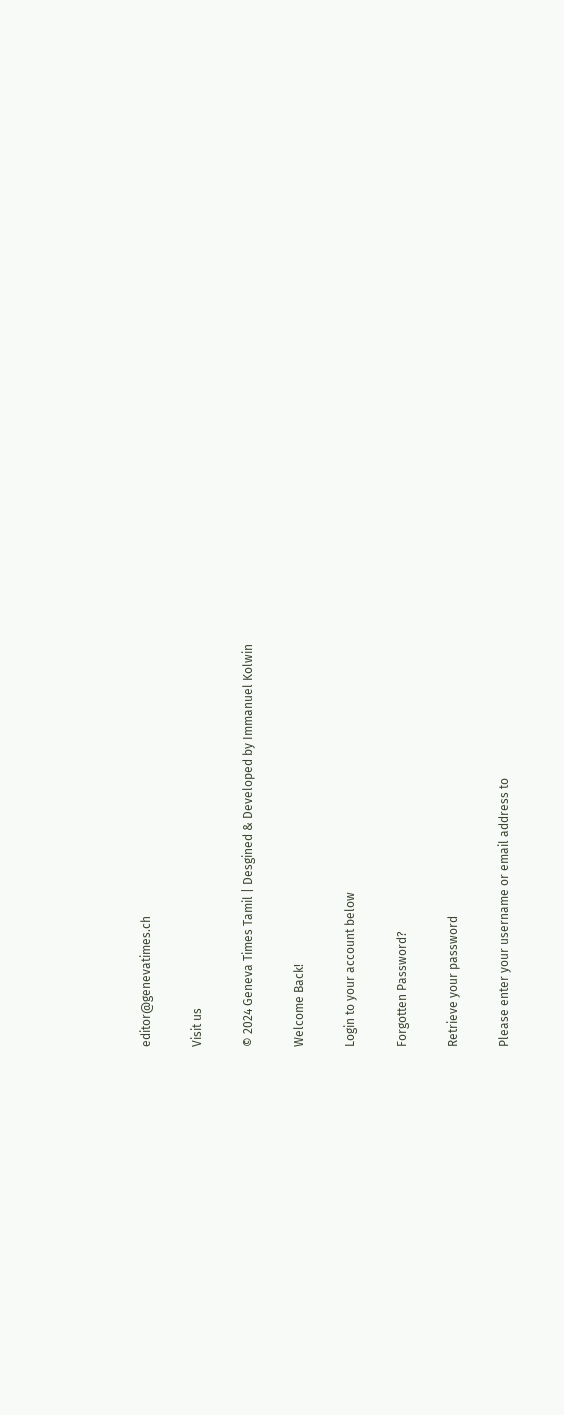editor@genevatimes.ch

Visit us

© 2024 Geneva Times Tamil | Desgined & Developed by Immanuel Kolwin

Welcome Back!

Login to your account below

Forgotten Password?

Retrieve your password

Please enter your username or email address to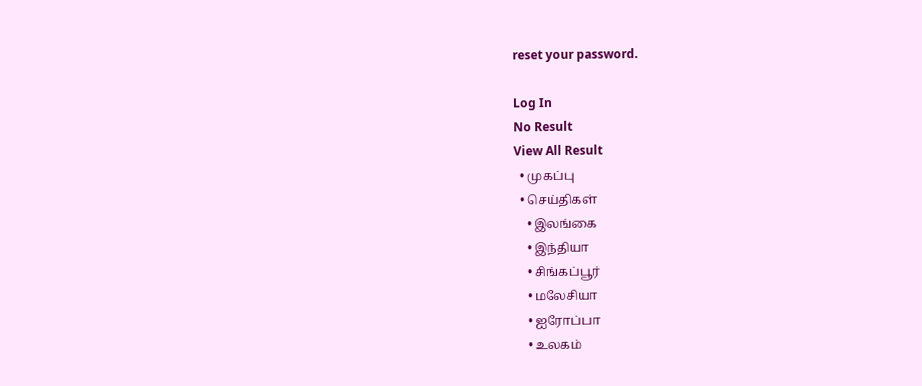reset your password.

Log In
No Result
View All Result
  • முகப்பு
  • செய்திகள்
    • இலங்கை
    • இந்தியா
    • சிங்கப்பூர்
    • மலேசியா
    • ஐரோப்பா
    • உலகம்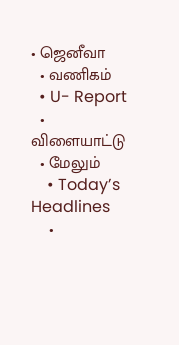• ஜெனீவா
  • வணிகம்
  • U- Report
  • விளையாட்டு
  • மேலும்
    • Today’s Headlines
    •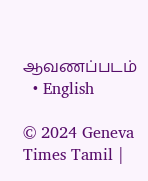ஆவணப்படம்
  • English

© 2024 Geneva Times Tamil |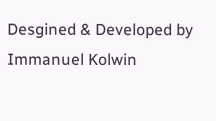Desgined & Developed by Immanuel Kolwin